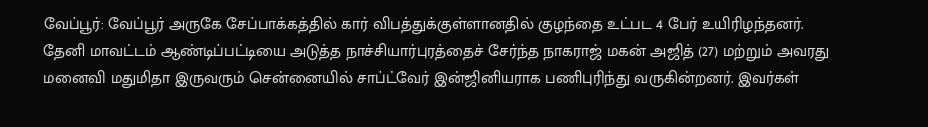வேப்பூர்: வேப்பூர் அருகே சேப்பாக்கத்தில் கார் விபத்துக்குள்ளானதில் குழந்தை உட்பட 4 பேர் உயிரிழந்தனர்.
தேனி மாவட்டம் ஆண்டிப்பட்டியை அடுத்த நாச்சியார்புரத்தைச் சேர்ந்த நாகராஜ் மகன் அஜித் (27) மற்றும் அவரது மனைவி மதுமிதா இருவரும் சென்னையில் சாப்ட்வேர் இன்ஜினியராக பணிபுரிந்து வருகின்றனர். இவர்கள்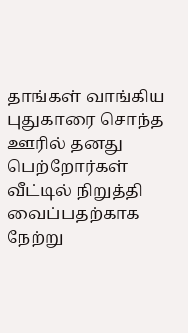தாங்கள் வாங்கிய புதுகாரை சொந்த ஊரில் தனது பெற்றோர்கள் வீட்டில் நிறுத்தி வைப்பதற்காக நேற்று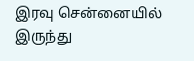இரவு சென்னையில் இருந்து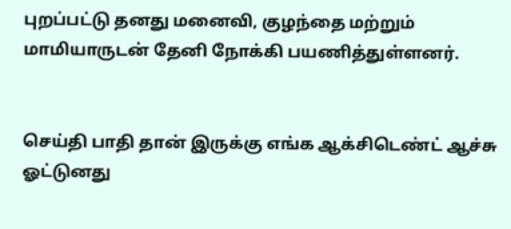புறப்பட்டு தனது மனைவி, குழந்தை மற்றும் மாமியாருடன் தேனி நோக்கி பயணித்துள்ளனர்.


செய்தி பாதி தான் இருக்கு எங்க ஆக்சிடெண்ட் ஆச்சு ஓட்டுனது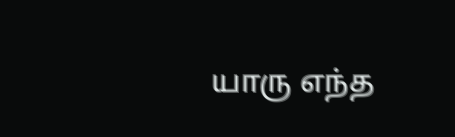யாரு எந்த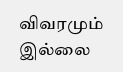விவரமும் இல்லை